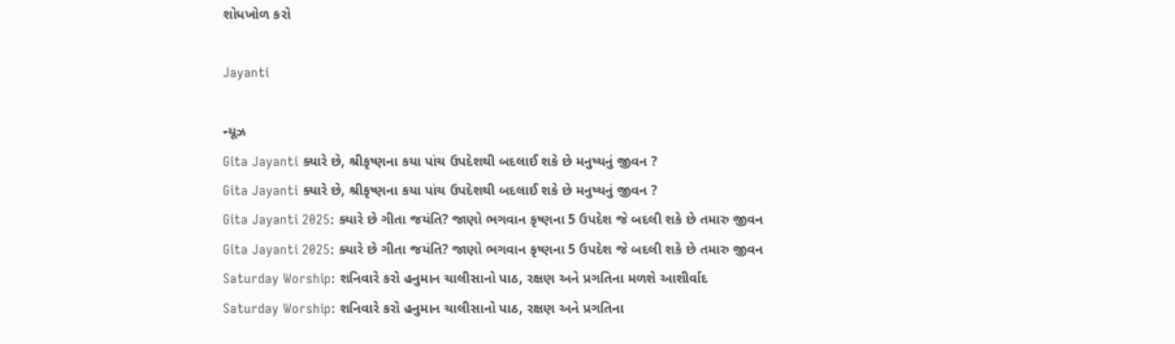શોધખોળ કરો

Jayanti

ન્યૂઝ
Gita Jayanti ક્યારે છે, શ્રીકૃષ્ણના કયા પાંચ ઉપદેશથી બદલાઈ શકે છે મનુષ્યનું જીવન ?
Gita Jayanti ક્યારે છે, શ્રીકૃષ્ણના કયા પાંચ ઉપદેશથી બદલાઈ શકે છે મનુષ્યનું જીવન ?
Gita Jayanti 2025: ક્યારે છે ગીતા જયંતિ? જાણો ભગવાન કૃષ્ણના 5 ઉપદેશ જે બદલી શકે છે તમારુ જીવન
Gita Jayanti 2025: ક્યારે છે ગીતા જયંતિ? જાણો ભગવાન કૃષ્ણના 5 ઉપદેશ જે બદલી શકે છે તમારુ જીવન
Saturday Worship: શનિવારે કરો હનુમાન ચાલીસાનો પાઠ, રક્ષણ અને પ્રગતિના મળશે આશીર્વાદ
Saturday Worship: શનિવારે કરો હનુમાન ચાલીસાનો પાઠ, રક્ષણ અને પ્રગતિના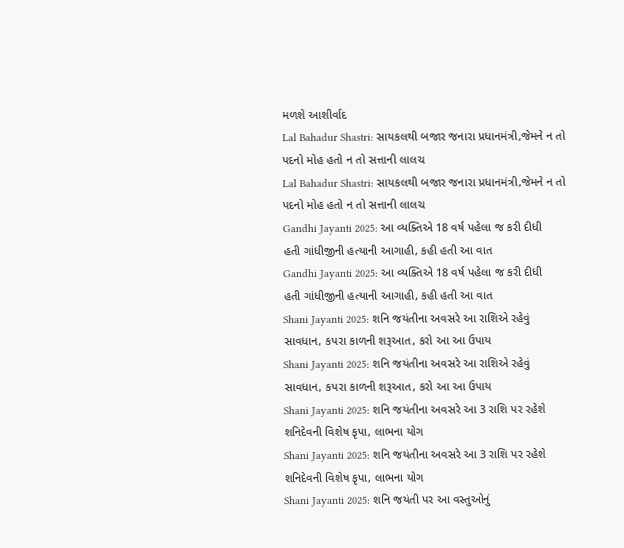મળશે આશીર્વાદ
Lal Bahadur Shastri: સાયકલથી બજાર જનારા પ્રધાનમંત્રી,જેમને ન તો પદનો મોહ હતો ન તો સત્તાની લાલચ
Lal Bahadur Shastri: સાયકલથી બજાર જનારા પ્રધાનમંત્રી,જેમને ન તો પદનો મોહ હતો ન તો સત્તાની લાલચ
Gandhi Jayanti 2025: આ વ્યક્તિએ 18 વર્ષ પહેલા જ કરી દીધી હતી ગાંધીજીની હત્યાની આગાહી, કહી હતી આ વાત
Gandhi Jayanti 2025: આ વ્યક્તિએ 18 વર્ષ પહેલા જ કરી દીધી હતી ગાંધીજીની હત્યાની આગાહી, કહી હતી આ વાત
Shani Jayanti 2025: શનિ જયંતીના અવસરે આ રાશિએ રહેવું સાવધાન, કપરા કાળની શરૂઆત, કરો આ આ ઉપાય
Shani Jayanti 2025: શનિ જયંતીના અવસરે આ રાશિએ રહેવું સાવધાન, કપરા કાળની શરૂઆત, કરો આ આ ઉપાય
Shani Jayanti 2025: શનિ જયંતીના અવસરે આ 3 રાશિ પર રહેશે શનિદેવની વિશેષ કૃપા, લાભના યોગ
Shani Jayanti 2025: શનિ જયંતીના અવસરે આ 3 રાશિ પર રહેશે શનિદેવની વિશેષ કૃપા, લાભના યોગ
Shani Jayanti 2025: શનિ જયંતી પર આ વસ્તુઓનું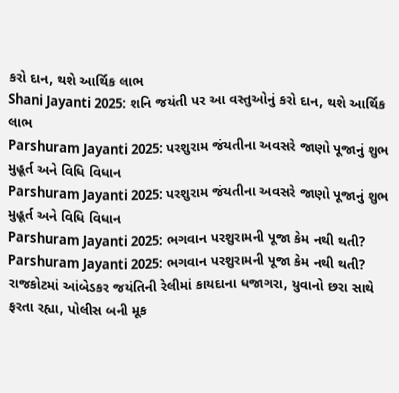કરો દાન, થશે આર્થિક લાભ
Shani Jayanti 2025: શનિ જયંતી પર આ વસ્તુઓનું કરો દાન, થશે આર્થિક લાભ
Parshuram Jayanti 2025: પરશુરામ જંયતીના અવસરે જાણો પૂજાનું શુભ મુહૂર્ત અને વિધિ વિધાન
Parshuram Jayanti 2025: પરશુરામ જંયતીના અવસરે જાણો પૂજાનું શુભ મુહૂર્ત અને વિધિ વિધાન
Parshuram Jayanti 2025: ભગવાન પરશુરામની પૂજા કેમ નથી થતી?
Parshuram Jayanti 2025: ભગવાન પરશુરામની પૂજા કેમ નથી થતી?
રાજકોટમાં આંબેડકર જયંતિની રેલીમાં કાયદાના ધજાગરા, યુવાનો છરા સાથે ફરતા રહ્યા, પોલીસ બની મૂક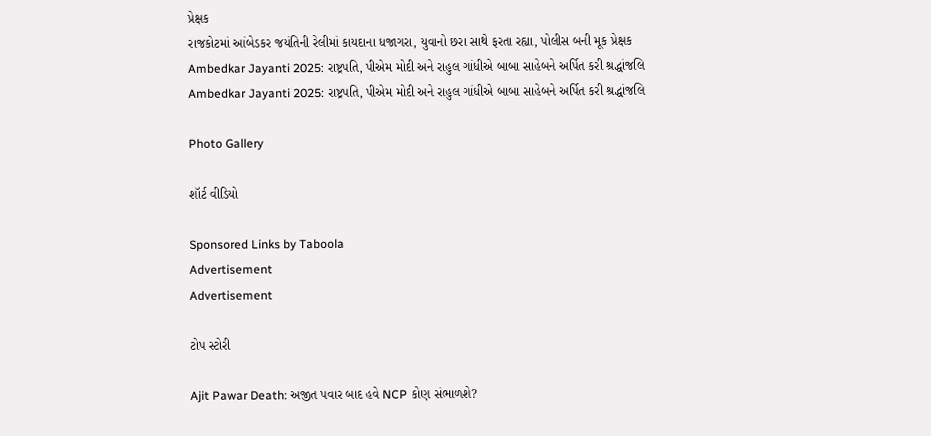પ્રેક્ષક
રાજકોટમાં આંબેડકર જયંતિની રેલીમાં કાયદાના ધજાગરા, યુવાનો છરા સાથે ફરતા રહ્યા, પોલીસ બની મૂક પ્રેક્ષક
Ambedkar Jayanti 2025: રાષ્ટ્રપતિ, પીએમ મોદી અને રાહુલ ગાંધીએ બાબા સાહેબને અર્પિત કરી શ્રદ્ધાંજલિ
Ambedkar Jayanti 2025: રાષ્ટ્રપતિ, પીએમ મોદી અને રાહુલ ગાંધીએ બાબા સાહેબને અર્પિત કરી શ્રદ્ધાંજલિ

Photo Gallery

શૉર્ટ વીડિયો

Sponsored Links by Taboola
Advertisement
Advertisement

ટોપ સ્ટોરી

Ajit Pawar Death: અજીત પવાર બાદ હવે NCP કોણ સંભાળશે?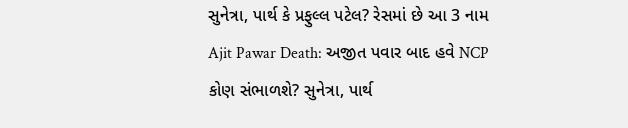સુનેત્રા, પાર્થ કે પ્રફુલ્લ પટેલ? રેસમાં છે આ 3 નામ
Ajit Pawar Death: અજીત પવાર બાદ હવે NCP કોણ સંભાળશે? સુનેત્રા, પાર્થ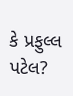કે પ્રફુલ્લ પટેલ?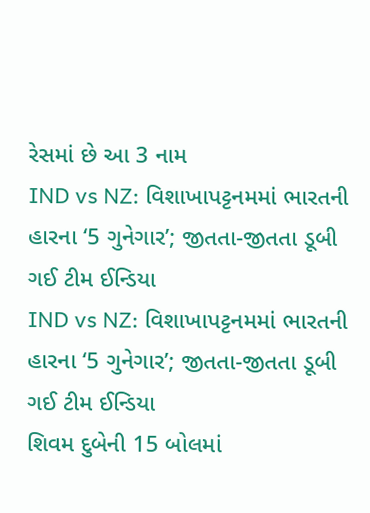રેસમાં છે આ 3 નામ
IND vs NZ: વિશાખાપટ્ટનમમાં ભારતની હારના ‘5 ગુનેગાર’; જીતતા-જીતતા ડૂબી ગઈ ટીમ ઈન્ડિયા
IND vs NZ: વિશાખાપટ્ટનમમાં ભારતની હારના ‘5 ગુનેગાર’; જીતતા-જીતતા ડૂબી ગઈ ટીમ ઈન્ડિયા
શિવમ દુબેની 15 બોલમાં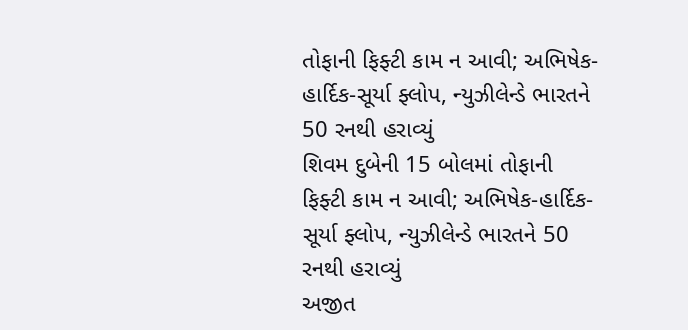તોફાની ફિફ્ટી કામ ન આવી; અભિષેક-હાર્દિક-સૂર્યા ફ્લોપ, ન્યુઝીલેન્ડે ભારતને 50 રનથી હરાવ્યું
શિવમ દુબેની 15 બોલમાં તોફાની ફિફ્ટી કામ ન આવી; અભિષેક-હાર્દિક-સૂર્યા ફ્લોપ, ન્યુઝીલેન્ડે ભારતને 50 રનથી હરાવ્યું
અજીત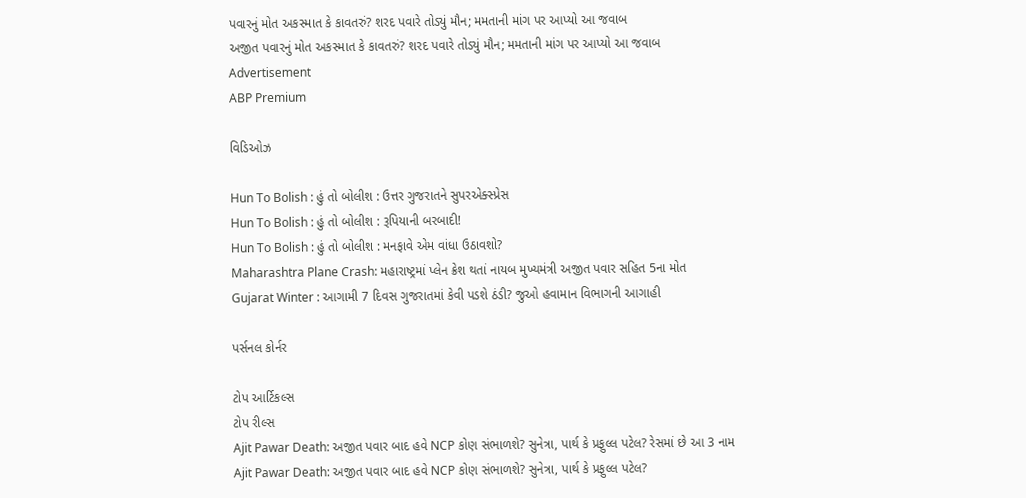પવારનું મોત અકસ્માત કે કાવતરું? શરદ પવારે તોડ્યું મૌન; મમતાની માંગ પર આપ્યો આ જવાબ
અજીત પવારનું મોત અકસ્માત કે કાવતરું? શરદ પવારે તોડ્યું મૌન; મમતાની માંગ પર આપ્યો આ જવાબ
Advertisement
ABP Premium

વિડિઓઝ

Hun To Bolish : હું તો બોલીશ : ઉત્તર ગુજરાતને સુપરએક્સ્પ્રેસ
Hun To Bolish : હું તો બોલીશ : રૂપિયાની બરબાદી!
Hun To Bolish : હું તો બોલીશ : મનફાવે એમ વાંધા ઉઠાવશો?
Maharashtra Plane Crash: મહારાષ્ટ્રમાં પ્લેન ક્રેશ થતાં નાયબ મુખ્યમંત્રી અજીત પવાર સહિત 5ના મોત
Gujarat Winter : આગામી 7 દિવસ ગુજરાતમાં કેવી પડશે ઠંડી? જુઓ હવામાન વિભાગની આગાહી

પર્સનલ કોર્નર

ટોપ આર્ટિકલ્સ
ટોપ રીલ્સ
Ajit Pawar Death: અજીત પવાર બાદ હવે NCP કોણ સંભાળશે? સુનેત્રા, પાર્થ કે પ્રફુલ્લ પટેલ? રેસમાં છે આ 3 નામ
Ajit Pawar Death: અજીત પવાર બાદ હવે NCP કોણ સંભાળશે? સુનેત્રા, પાર્થ કે પ્રફુલ્લ પટેલ?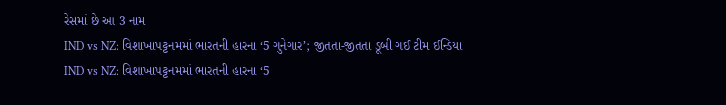રેસમાં છે આ 3 નામ
IND vs NZ: વિશાખાપટ્ટનમમાં ભારતની હારના ‘5 ગુનેગાર’; જીતતા-જીતતા ડૂબી ગઈ ટીમ ઈન્ડિયા
IND vs NZ: વિશાખાપટ્ટનમમાં ભારતની હારના ‘5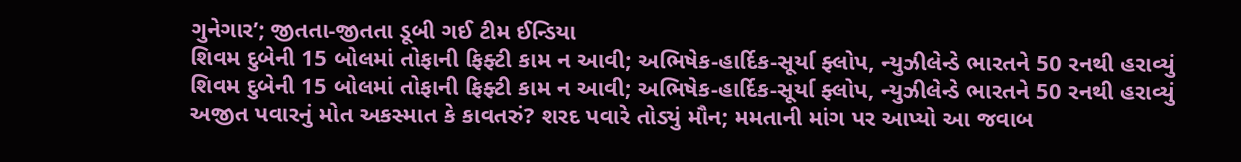ગુનેગાર’; જીતતા-જીતતા ડૂબી ગઈ ટીમ ઈન્ડિયા
શિવમ દુબેની 15 બોલમાં તોફાની ફિફ્ટી કામ ન આવી; અભિષેક-હાર્દિક-સૂર્યા ફ્લોપ, ન્યુઝીલેન્ડે ભારતને 50 રનથી હરાવ્યું
શિવમ દુબેની 15 બોલમાં તોફાની ફિફ્ટી કામ ન આવી; અભિષેક-હાર્દિક-સૂર્યા ફ્લોપ, ન્યુઝીલેન્ડે ભારતને 50 રનથી હરાવ્યું
અજીત પવારનું મોત અકસ્માત કે કાવતરું? શરદ પવારે તોડ્યું મૌન; મમતાની માંગ પર આપ્યો આ જવાબ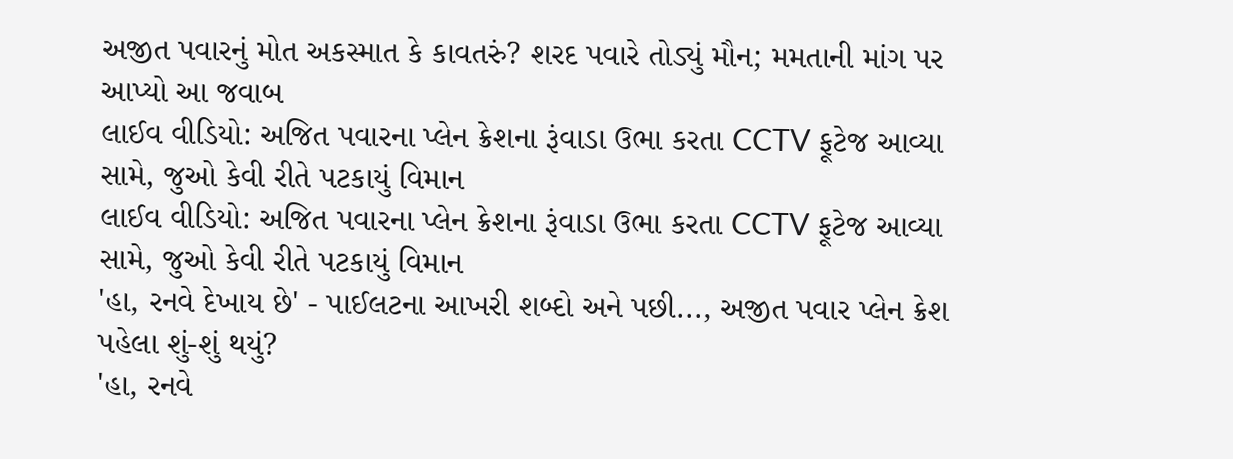અજીત પવારનું મોત અકસ્માત કે કાવતરું? શરદ પવારે તોડ્યું મૌન; મમતાની માંગ પર આપ્યો આ જવાબ
લાઈવ વીડિયો: અજિત પવારના પ્લેન ક્રેશના રૂંવાડા ઉભા કરતા CCTV ફૂટેજ આવ્યા સામે, જુઓ કેવી રીતે પટકાયું વિમાન
લાઈવ વીડિયો: અજિત પવારના પ્લેન ક્રેશના રૂંવાડા ઉભા કરતા CCTV ફૂટેજ આવ્યા સામે, જુઓ કેવી રીતે પટકાયું વિમાન
'હા, રનવે દેખાય છે' - પાઈલટના આખરી શબ્દો અને પછી..., અજીત પવાર પ્લેન ક્રેશ પહેલા શું-શું થયું?
'હા, રનવે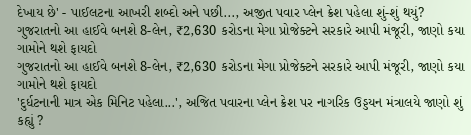દેખાય છે' - પાઈલટના આખરી શબ્દો અને પછી..., અજીત પવાર પ્લેન ક્રેશ પહેલા શું-શું થયું?
ગુજરાતનો આ હાઈવે બનશે 8-લેન, ₹2,630 કરોડના મેગા પ્રોજેક્ટને સરકારે આપી મંજૂરી, જાણો કયા ગામોને થશે ફાયદો
ગુજરાતનો આ હાઈવે બનશે 8-લેન, ₹2,630 કરોડના મેગા પ્રોજેક્ટને સરકારે આપી મંજૂરી, જાણો કયા ગામોને થશે ફાયદો
'દુર્ધટનાની માત્ર એક મિનિટ પહેલા...', અજિત પવારના પ્લેન ક્રેશ પર નાગરિક ઉડ્ડયન મંત્રાલયે જાણો શું કહ્યું ?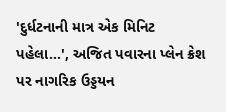'દુર્ધટનાની માત્ર એક મિનિટ પહેલા...', અજિત પવારના પ્લેન ક્રેશ પર નાગરિક ઉડ્ડયન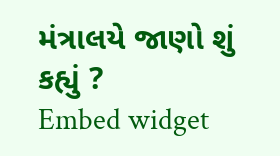મંત્રાલયે જાણો શું કહ્યું ?
Embed widget